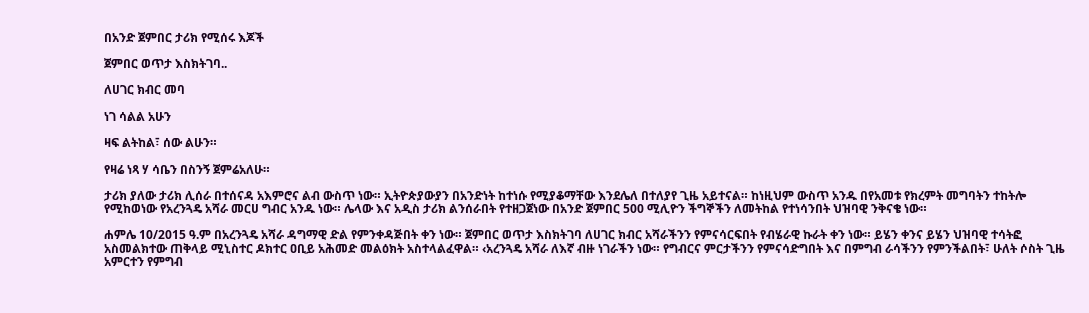በአንድ ጀምበር ታሪክ የሚሰሩ እጆች

ጀምበር ወጥታ እስክትገባ..

ለሀገር ክብር መባ

ነገ ሳልል አሁን

ዛፍ ልትከል፣ ሰው ልሁን።

የዛሬ ነጻ ሃ ሳቤን በስንኝ ጀምሬአለሁ።

ታሪክ ያለው ታሪክ ሊሰራ በተሰናዳ አእምሮና ልብ ውስጥ ነው። ኢትዮጵያውያን በአንድነት ከተነሱ የሚያቆማቸው እንደሌለ በተለያየ ጊዜ አይተናል። ከነዚህም ውስጥ አንዱ በየአመቱ የክረምት መግባትን ተከትሎ የሚከወነው የአረንጓዴ አሻራ መርሀ ግብር አንዱ ነው። ሌላው እና አዲስ ታሪክ ልንሰራበት የተዘጋጀነው በአንድ ጀምበር 500 ሚሊዮን ችግኞችን ለመትከል የተነሳንበት ህዝባዊ ንቅናቄ ነው።

ሐምሌ 10/2015 ዓ.ም በአረንጓዴ አሻራ ዳግማዊ ድል የምንቀዳጅበት ቀን ነው። ጀምበር ወጥታ እስክትገባ ለሀገር ክብር አሻራችንን የምናሳርፍበት የብሄራዊ ኩራት ቀን ነው። ይሄን ቀንና ይሄን ህዝባዊ ተሳትፎ አስመልክተው ጠቅላይ ሚኒስተር ዶክተር ዐቢይ አሕመድ መልዕክት አስተላልፈዋል። ‹አረንጓዴ አሻራ ለእኛ ብዙ ነገራችን ነው። የግብርና ምርታችንን የምናሳድግበት እና በምግብ ራሳችንን የምንችልበት፣ ሁለት ሶስት ጊዜ አምርተን የምግብ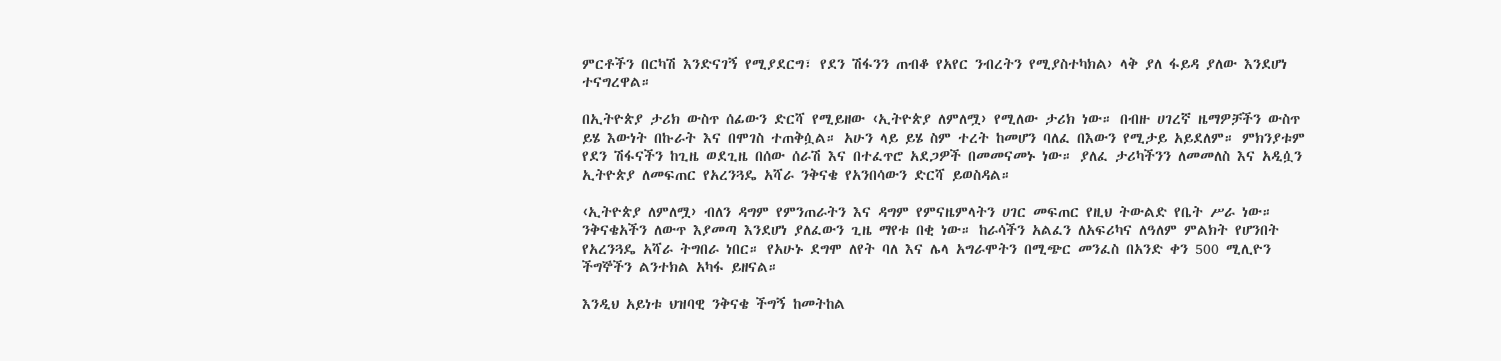ምርቶችን በርካሽ እንድናገኝ የሚያደርግ፣ የደን ሽፋንን ጠብቆ የአየር ንብረትን የሚያስተካክል› ላቅ ያለ ፋይዳ ያለው እንደሆነ ተናግረዋል።

በኢትዮጵያ ታሪክ ውስጥ ሰፊውን ድርሻ የሚይዘው ‹ኢትዮጵያ ለምለሟ› የሚለው ታሪክ ነው። በብዙ ሀገረኛ ዜማዎቻችን ውስጥ ይሄ እውነት በኩራት እና በሞገስ ተጠቅሷል። አሁን ላይ ይሄ ስም ተረት ከመሆን ባለፈ በእውን የሚታይ አይደለም። ምክንያቱም የደን ሽፋናችን ከጊዜ ወደጊዜ በሰው ሰራሽ እና በተፈጥሮ አደጋዎች በመመናመኑ ነው። ያለፈ ታሪካችንን ለመመለስ እና አዲሷን ኢትዮጵያ ለመፍጠር የአረንጓዴ አሻራ ንቅናቄ የአንበሳውን ድርሻ ይወስዳል።

‹ኢትዮጵያ ለምለሟ› ብለን ዳግም የምንጠራትን እና ዳግም የምናዜምላትን ሀገር መፍጠር የዚህ ትውልድ የቤት ሥራ ነው። ንቅናቄአችን ለውጥ እያመጣ እንደሆነ ያለፈውን ጊዜ ማየቱ በቂ ነው። ከራሳችን አልፈን ለአፍሪካና ለዓለም ምልክት የሆንበት የአረንጓዴ አሻራ ትግበራ ነበር። የአሁኑ ደግሞ ለየት ባለ እና ሌላ አግራሞትን በሚጭር መንፈስ በአንድ ቀን 500 ሚሊዮን ችግኞችን ልንተክል አካፋ ይዘናል።

እንዲህ አይነቱ ህዝባዊ ንቅናቄ ችግኝ ከመትከል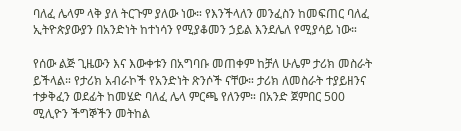ባለፈ ሌላም ላቅ ያለ ትርጉም ያለው ነው። የእንችላለን መንፈስን ከመፍጠር ባለፈ ኢትዮጵያውያን በአንድነት ከተነሳን የሚያቆመን ኃይል እንደሌለ የሚያሳይ ነው።

የሰው ልጅ ጊዜውን እና እውቀቱን በአግባቡ መጠቀም ከቻለ ሁሌም ታሪክ መስራት ይችላል። የታሪክ አብራኮች የአንድነት ጽንሶች ናቸው። ታሪክ ለመስራት ተያይዘንና ተቃቅፈን ወደፊት ከመሄድ ባለፈ ሌላ ምርጫ የለንም። በአንድ ጀምበር 500 ሚሊዮን ችግኞችን መትከል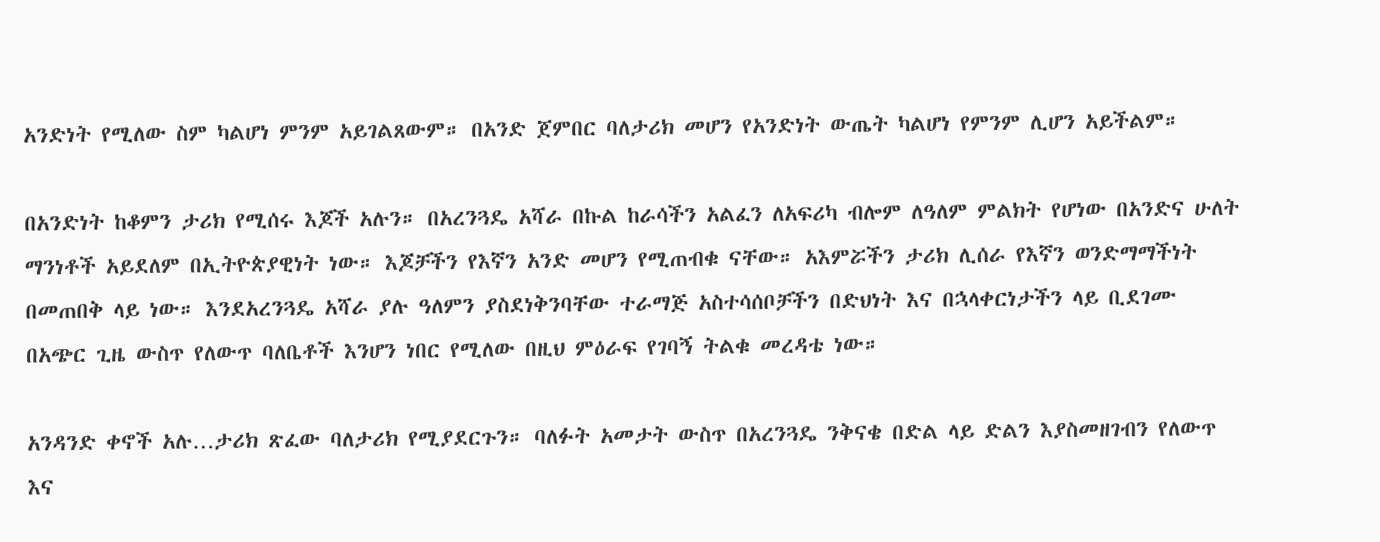አንድነት የሚለው ስም ካልሆነ ምንም አይገልጸውም። በአንድ ጀምበር ባለታሪክ መሆን የአንድነት ውጤት ካልሆነ የምንም ሊሆን አይችልም።

በአንድነት ከቆምን ታሪክ የሚሰሩ እጆች አሉን። በአረንጓዴ አሻራ በኩል ከራሳችን አልፈን ለአፍሪካ ብሎም ለዓለም ምልክት የሆነው በአንድና ሁለት ማንነቶች አይደለም በኢትዮጵያዊነት ነው። እጆቻችን የእኛን አንድ መሆን የሚጠብቁ ናቸው። አእምሯችን ታሪክ ሊሰራ የእኛን ወንድማማችነት በመጠበቅ ላይ ነው። እንደአረንጓዴ አሻራ ያሉ ዓለምን ያስደነቅንባቸው ተራማጅ አስተሳሰቦቻችን በድህነት እና በኋላቀርነታችን ላይ ቢደገሙ በአጭር ጊዜ ውስጥ የለውጥ ባለቤቶች እንሆን ነበር የሚለው በዚህ ምዕራፍ የገባኝ ትልቁ መረዳቴ ነው።

አንዳንድ ቀኖች አሉ…ታሪክ ጽፈው ባለታሪክ የሚያደርጉን። ባለፉት አመታት ውስጥ በአረንጓዴ ንቅናቄ በድል ላይ ድልን እያስመዘገብን የለውጥ እና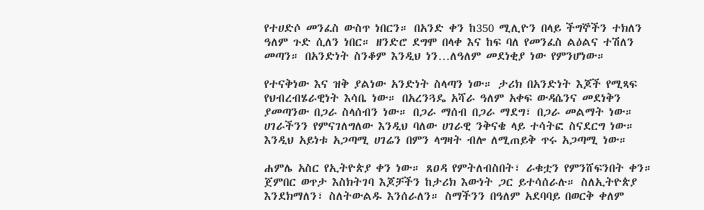የተሀድሶ መንፈስ ውስጥ ነበርን። በአንድ ቀን ከ350 ሚሊዮን በላይ ችግኞችን ተክለን ዓለም ጉድ ሲለን ነበር። ዘንድሮ ደግሞ በላቀ እና ከፍ ባለ የመንፈስ ልዕልና ተሽለን መጣን። በአንድነት ስንቆም እንዲህ ነን…ለዓለም መደነቂያ ነው የምንሆነው።

የተናቅነው እና ዝቅ ያልነው አንድነት ስላጣን ነው። ታሪክ በአንድነት እጆች የሚጻፍ የህብረብሄራዊነት እሳቤ ነው። በአረንጓዴ አሻራ ዓለም አቀፍ ውዳሴንና መደነቅን ያመጣንው በጋራ ስላሰብን ነው። በጋራ ማሰብ በጋራ ማደግ፣ በጋራ መልማት ነው። ሀገራችንን የምናገለግለው እንዲህ ባለው ሀገራዊ ንቅናቄ ላይ ተሳትፎ ስናደርግ ነው። እንዲህ አይነቱ አጋጣሚ ሀገሬን በምን ላግዛት ብሎ ለሚጠይቅ ጥሩ አጋጣሚ ነው።

ሐምሌ አስር የኢትዮጵያ ቀን ነው። ጸዐዳ የምትለብስበት፣ ራቁቷን የምንሸፍንበት ቀን። ጀምበር ወጥታ እስክትገባ እጆቻችን ከታሪክ እውነት ጋር ይተሳሰራሉ። ስለኢትዮጵያ እንደክማለን፣ ስለትውልዱ እንሰራለን። ስማችንን በዓለም አደባባይ በወርቅ ቀለም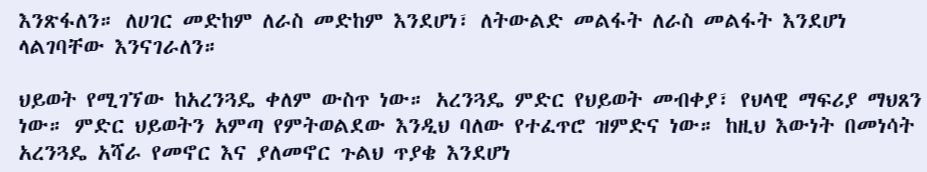እንጽፋለን። ለሀገር መድከም ለራስ መድከም እንደሆነ፣ ለትውልድ መልፋት ለራስ መልፋት እንደሆነ ላልገባቸው እንናገራለን።

ህይወት የሚገኘው ከአረንጓዴ ቀለም ውስጥ ነው። አረንጓዴ ምድር የህይወት መብቀያ፣ የህላዊ ማፍሪያ ማህጸን ነው። ምድር ህይወትን አምጣ የምትወልደው እንዲህ ባለው የተፈጥሮ ዝምድና ነው። ከዚህ እውነት በመነሳት አረንጓዴ አሻራ የመኖር እና ያለመኖር ጉልህ ጥያቄ እንደሆነ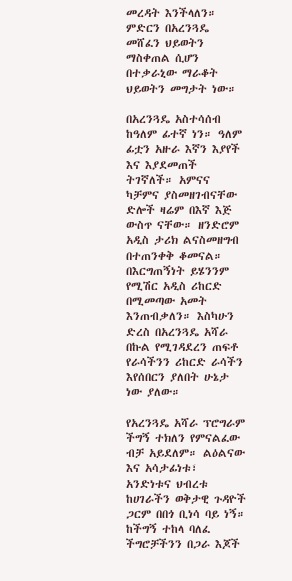መረዳት እንችላለን። ምድርን በአረንጓዴ መሸፈን ህይወትን ማስቀጠል ሲሆን በተቃራኒው ማራቆት ህይወትን መግታት ነው።

በአረንጓዴ አስተሳሰብ ከዓለም ፊተኛ ነን። ዓለም ፊቷን አዙራ እኛን እያየች እና እያደመጠች ትገኛለች። አምናና ካቻምና ያስመዘገብናቸው ድሎች ዛሬም በእኛ እጅ ውስጥ ናቸው። ዘንድሮም አዲስ ታሪክ ልናስመዘግብ በተጠንቀቅ ቆመናል። በእርግጠኝነት ይሄንንም የሚሽር አዲስ ሪከርድ በሚመጣው አመት እንጠብቃለን። እስካሁን ድረስ በአረንጓዴ አሻራ በኩል የሚገዳደረን ጠፍቶ የራሳችንን ሪከርድ ራሳችን እየሰበርን ያለበት ሁኔታ ነው ያለው።

የአረንጓዴ አሻራ ፕሮግራም ችግኝ ተክለን የምናልፈው ብቻ አይደለም። ልዕልናው እና አሳታፊነቱ፣ አንድነቱና ህብረቱ ከሀገራችን ወቅታዊ ጉዳዮች ጋርም በበጎ ቢነሳ ባይ ነኝ። ከችግኝ ተከላ ባለፈ ችግሮቻችንን በጋራ እጆች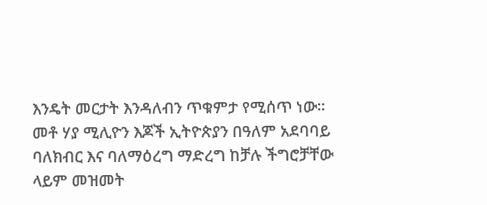እንዴት መርታት እንዳለብን ጥቁምታ የሚሰጥ ነው። መቶ ሃያ ሚሊዮን እጆች ኢትዮጵያን በዓለም አደባባይ ባለክብር እና ባለማዕረግ ማድረግ ከቻሉ ችግሮቻቸው ላይም መዝመት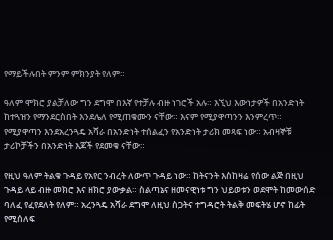የማይችሉበት ምንም ምክንያት የለም።

ዓለም ሞክሮ ያልቻለው ግን ደግሞ በእኛ የተቻሉ ብዙ ነገሮች አሉ። እኚህ እውነታዎች በአንድነት ከተጓዝን የማንደርስበት እንደሌለ የሚጠቁሙን ናቸው። እናም የሚያዋጣንን እንምረጥ። የሚያዋጣን እንደአረንጓዴ አሻራ በአንድነት ተሰልፈን የአንድነት ታሪክ መጻፍ ነው። አብዛኞቹ ታሪኮቻችን በአንድነት እጆች የደመቁ ናቸው።

የዚህ ዓለም ትልቁ ጉዳይ የአየር ንብረት ለውጥ ጉዳይ ነው። ከትናንት እስከዛሬ የሰው ልጅ በዚህ ጉዳይ ላይ ብዙ መክሮ እና ዘክሮ ያውቃል። ስልጣኔና ዘመናዊነቱ ግን ህይወቱን ወደሞት ከመውሰድ ባለፈ የፈየደለት የለም። አረንጓዴ አሻራ ደግሞ ለዚህ ስጋትና ተግዳሮት ትልቅ መፍትሄ ሆኖ ከፊት የሚሰለፍ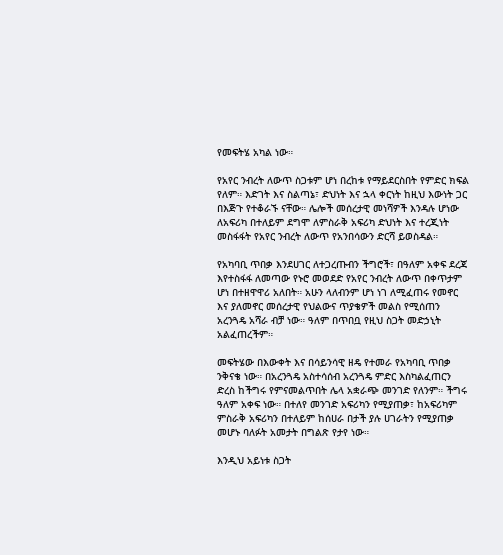የመፍትሄ አካል ነው።

የአየር ንብረት ለውጥ ስጋቱም ሆነ በረከቱ የማይደርስበት የምድር ክፍል የለም። እድገት እና ስልጣኔ፣ ድህነት እና ኋላ ቀርነት ከዚህ እውነት ጋር በእጅጉ የተቆራኙ ናቸው። ሌሎች መሰረታዊ መነሻዎች እንዳሉ ሆነው ለአፍሪካ በተለይም ደግሞ ለምስራቅ አፍሪካ ድህነት እና ተረጂነት መስፋፋት የአየር ንብረት ለውጥ የአንበሳውን ድርሻ ይወስዳል።

የአካባቢ ጥበቃ እንደሀገር ለተጋረጡብን ችግሮች፣ በዓለም አቀፍ ደረጃ እየተስፋፋ ለመጣው የኑሮ መወደድ የአየር ንብረት ለውጥ በቀጥታም ሆነ በተዘዋዋሪ አለበት። አሁን ላለብንም ሆነ ነገ ለሚፈጠሩ የመኖር እና ያለመኖር መሰረታዊ የህልውና ጥያቄዎች መልስ የሚሰጠን አረንጓዴ አሻራ ብቻ ነው። ዓለም በጥበቧ የዚህ ስጋት መድኃኒት አልፈጠረችም።

መፍትሄው በእውቀት እና በሳይንሳዊ ዘዴ የተመራ የአካባቢ ጥበቃ ንቅናቄ ነው። በአረንጓዴ አስተሳሰብ አረንጓዴ ምድር እስካልፈጠርን ድረስ ከችግሩ የምናመልጥበት ሌላ አቋራጭ መንገድ የለንም። ችግሩ ዓለም አቀፍ ነው። በተለየ መንገድ አፍሪካን የሚያጠቃ፣ ከአፍሪካም ምስራቅ አፍሪካን በተለይም ከሰሀራ በታች ያሉ ሀገራትን የሚያጠቃ መሆኑ ባለፉት አመታት በግልጽ የታየ ነው።

እንዲህ አይነቱ ስጋት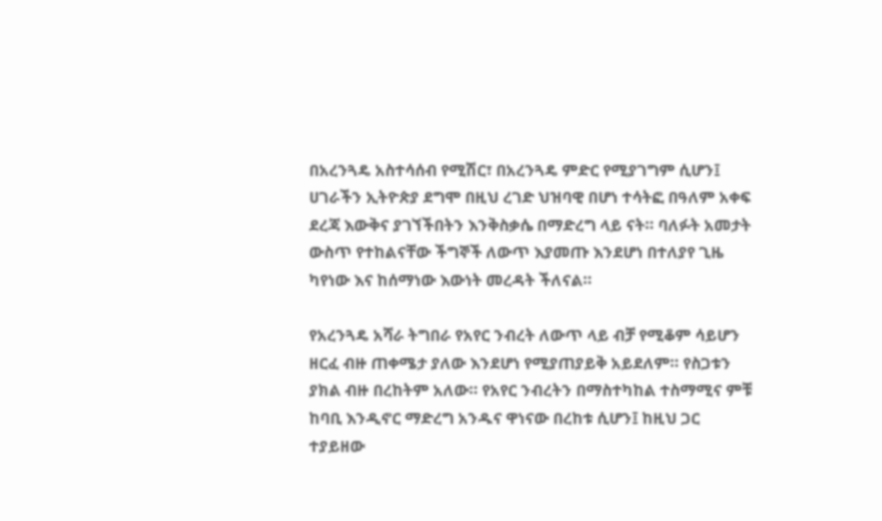በአረንጓዴ አስተሳሰብ የሚሽር፣ በአረንጓዴ ምድር የሚያገግም ሲሆን፤ ሀገራችን ኢትዮጵያ ደግሞ በዚህ ረገድ ህዝባዊ በሆነ ተሳትፎ በዓለም አቀፍ ደረጃ እውቅና ያገኘችበትን እንቅስቃሴ በማድረግ ላይ ናት። ባለፉት አመታት ውስጥ የተከልናቸው ችግኞች ለውጥ እያመጡ እንደሆነ በተለያየ ጊዜ ካየነው እና ከሰማነው እውነት መረዳት ችለናል።

የአረንጓዴ አሻራ ትግበራ የአየር ንብረት ለውጥ ላይ ብቻ የሚቆም ሳይሆን ዘርፈ ብዙ ጠቀሜታ ያለው እንደሆነ የሚያጠያይቅ አይደለም። የስጋቱን ያክል ብዙ በረከትም አለው። የአየር ንብረትን በማስተካከል ተስማሚና ምቹ ከባቢ እንዲኖር ማድረግ አንዱና ዋነናው በረከቱ ሲሆን፤ ከዚህ ጋር ተያይዘው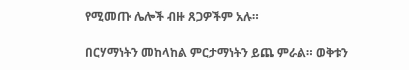የሚመጡ ሌሎች ብዙ ጸጋዎችም አሉ።

በርሃማነትን መከላከል ምርታማነትን ይጨ ምራል። ወቅቱን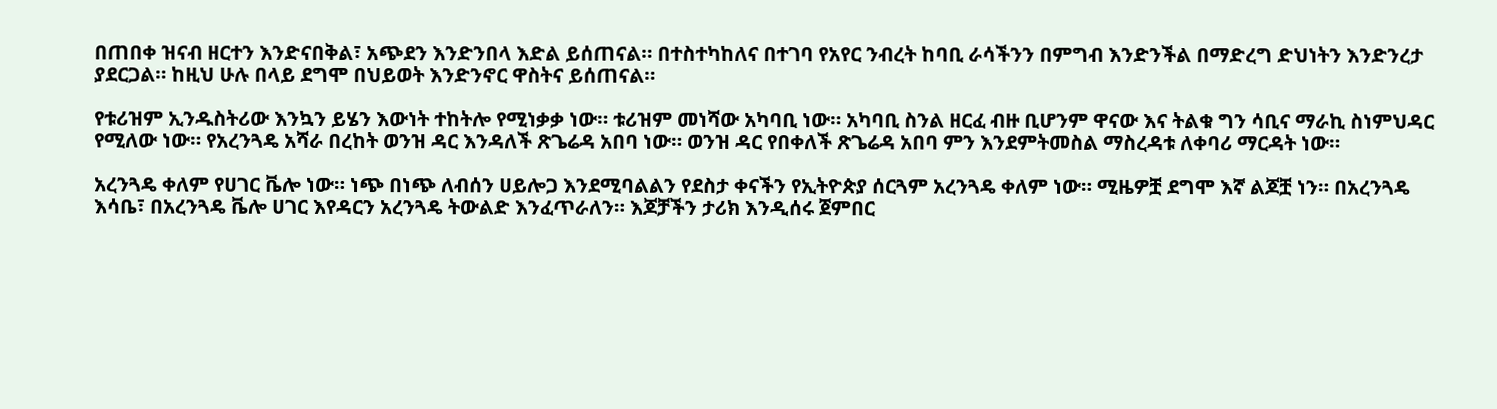በጠበቀ ዝናብ ዘርተን እንድናበቅል፣ አጭደን እንድንበላ እድል ይሰጠናል። በተስተካከለና በተገባ የአየር ንብረት ከባቢ ራሳችንን በምግብ እንድንችል በማድረግ ድህነትን እንድንረታ ያደርጋል። ከዚህ ሁሉ በላይ ደግሞ በህይወት እንድንኖር ዋስትና ይሰጠናል።

የቱሪዝም ኢንዱስትሪው እንኳን ይሄን እውነት ተከትሎ የሚነቃቃ ነው። ቱሪዝም መነሻው አካባቢ ነው። አካባቢ ስንል ዘርፈ ብዙ ቢሆንም ዋናው እና ትልቁ ግን ሳቢና ማራኪ ስነምህዳር የሚለው ነው። የአረንጓዴ አሻራ በረከት ወንዝ ዳር እንዳለች ጽጌሬዳ አበባ ነው። ወንዝ ዳር የበቀለች ጽጌሬዳ አበባ ምን እንደምትመስል ማስረዳቱ ለቀባሪ ማርዳት ነው።

አረንጓዴ ቀለም የሀገር ቬሎ ነው። ነጭ በነጭ ለብሰን ሀይሎጋ እንደሚባልልን የደስታ ቀናችን የኢትዮጵያ ሰርጓም አረንጓዴ ቀለም ነው። ሚዜዎቿ ደግሞ እኛ ልጆቿ ነን። በአረንጓዴ እሳቤ፣ በአረንጓዴ ቬሎ ሀገር እየዳርን አረንጓዴ ትውልድ እንፈጥራለን። እጆቻችን ታሪክ እንዲሰሩ ጀምበር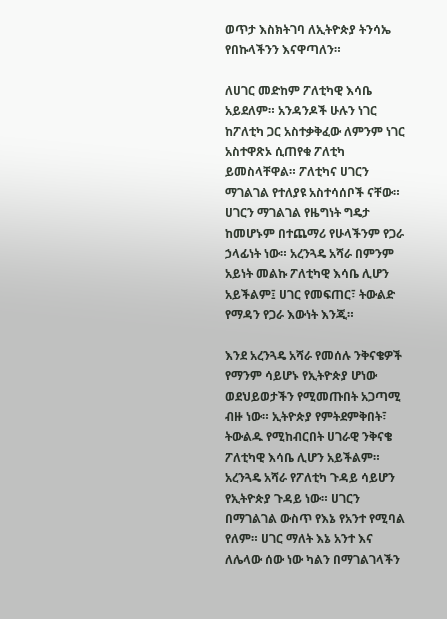ወጥታ እስክትገባ ለኢትዮጵያ ትንሳኤ የበኩላችንን እናዋጣለን።

ለሀገር መድከም ፖለቲካዊ እሳቤ አይደለም። አንዳንዶች ሁሉን ነገር ከፖለቲካ ጋር አስተቃቅፈው ለምንም ነገር አስተዋጽኦ ሲጠየቁ ፖለቲካ ይመስላቸዋል። ፖለቲካና ሀገርን ማገልገል የተለያዩ አስተሳሰቦች ናቸው። ሀገርን ማገልገል የዜግነት ግዴታ ከመሆኑም በተጨማሪ የሁላችንም የጋራ ኃላፊነት ነው። አረንጓዴ አሻራ በምንም አይነት መልኩ ፖለቲካዊ እሳቤ ሊሆን አይችልም፤ ሀገር የመፍጠር፣ ትውልድ የማዳን የጋራ እውነት እንጂ።

እንደ አረንጓዴ አሻራ የመሰሉ ንቅናቄዎች የማንም ሳይሆኑ የኢትዮጵያ ሆነው ወደህይወታችን የሚመጡበት አጋጣሚ ብዙ ነው። ኢትዮጵያ የምትደምቅበት፣ ትውልዱ የሚከብርበት ሀገራዊ ንቅናቄ ፖለቲካዊ እሳቤ ሊሆን አይችልም። አረንጓዴ አሻራ የፖለቲካ ጉዳይ ሳይሆን የኢትዮጵያ ጉዳይ ነው። ሀገርን በማገልገል ውስጥ የእኔ የአንተ የሚባል የለም። ሀገር ማለት እኔ አንተ እና ለሌላው ሰው ነው ካልን በማገልገላችን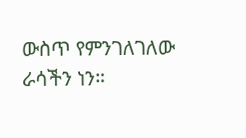ውስጥ የምንገለገለው ራሳችን ነን።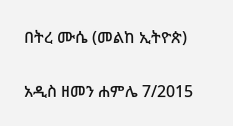በትረ ሙሴ (መልከ ኢትዮጵ)

አዲስ ዘመን ሐምሌ 7/2015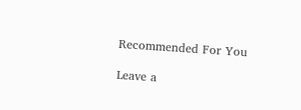Recommended For You

Leave a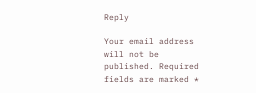Reply

Your email address will not be published. Required fields are marked *